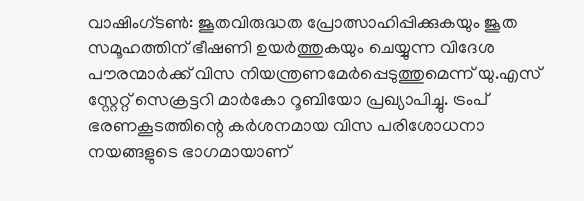വാഷിംഗ്ടൺ: ജൂതവിരുദ്ധത പ്രോത്സാഹിപ്പിക്കുകയും ജൂത സമൂഹത്തിന് ഭീഷണി ഉയർത്തുകയും ചെയ്യുന്ന വിദേശ പൗരന്മാർക്ക് വിസ നിയന്ത്രണമേർപ്പെടുത്തുമെന്ന് യു.എസ് സ്റ്റേറ്റ് സെക്രട്ടറി മാർകോ റൂബിയോ പ്രഖ്യാപിച്ചു. ട്രംപ് ഭരണകൂടത്തിന്റെ കർശനമായ വിസ പരിശോധനാ നയങ്ങളുടെ ഭാഗമായാണ്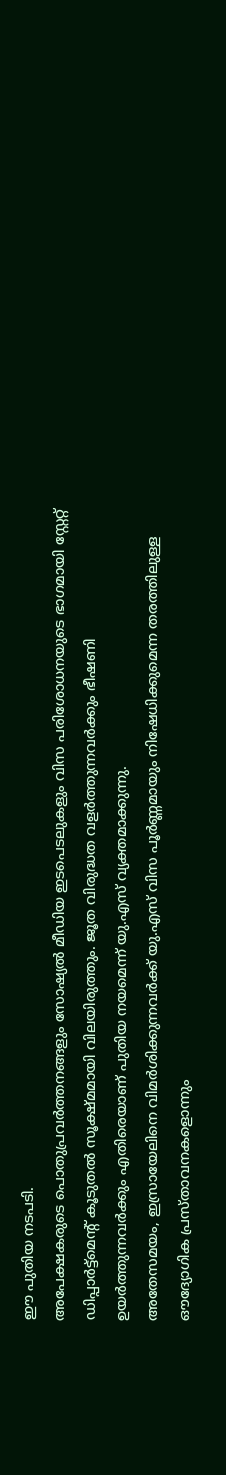ഈ പുതിയ നടപടി.
അപേക്ഷകരുടെ പൊതുപ്രവർത്തനങ്ങളും സോഷ്യൽ മീഡിയ ഇടപെടലുകളും വിസ പരിശോധനയുടെ ഭാഗമായി സ്റ്റേറ്റ് ഡിപ്പാർട്ട്മെന്റ് കൂടുതൽ സൂക്ഷ്മമായി വിലയിരുത്തും. ജൂത വിരുദ്ധത വളർത്തുന്നവർക്കും ഭീഷണി ഉയർത്തുന്നവർക്കും എതിരെയാണ് പുതിയ നയമെന്ന് യു.എസ് വ്യക്തമാക്കുന്നു.
അതേസമയം, ഇസ്രായേലിനെ വിമർശിക്കുന്നവർക്ക് യു.എസ് വിസ പൂർണ്ണമായും നിഷേധിക്കുമെന്ന തരത്തിലുള്ള ഔദ്യോഗിക പ്രസ്താവനകളൊന്നും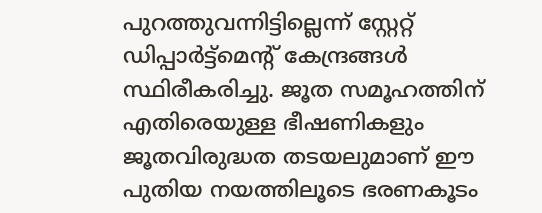പുറത്തുവന്നിട്ടില്ലെന്ന് സ്റ്റേറ്റ് ഡിപ്പാർട്ട്മെന്റ് കേന്ദ്രങ്ങൾ സ്ഥിരീകരിച്ചു. ജൂത സമൂഹത്തിന് എതിരെയുള്ള ഭീഷണികളും ജൂതവിരുദ്ധത തടയലുമാണ് ഈ പുതിയ നയത്തിലൂടെ ഭരണകൂടം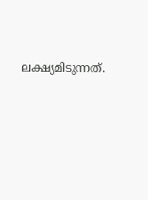ലക്ഷ്യമിടുന്നത്.